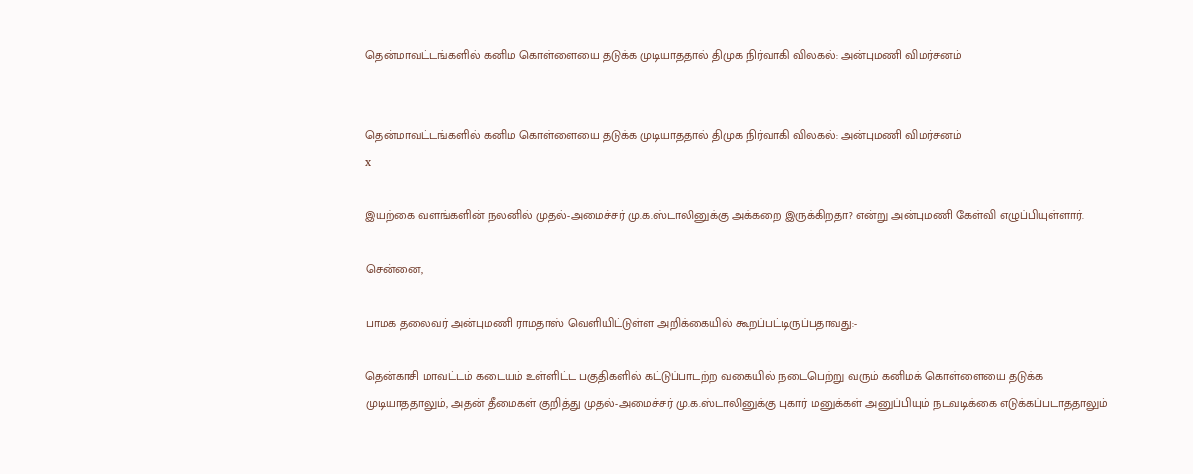தென்மாவட்டங்களில் கனிம கொள்ளையை தடுக்க முடியாததால் திமுக நிர்வாகி விலகல்: அன்புமணி விமர்சனம்


தென்மாவட்டங்களில் கனிம கொள்ளையை தடுக்க முடியாததால் திமுக நிர்வாகி விலகல்: அன்புமணி விமர்சனம்
x

இயற்கை வளங்களின் நலனில் முதல்-அமைச்சர் மு.க.ஸ்டாலினுக்கு அக்கறை இருக்கிறதா? என்று அன்புமணி கேள்வி எழுப்பியுள்ளார்.

சென்னை,

பாமக தலைவர் அன்புமணி ராமதாஸ் வெளியிட்டுள்ள அறிக்கையில் கூறப்பட்டிருப்பதாவது:-

தென்காசி மாவட்டம் கடையம் உள்ளிட்ட பகுதிகளில் கட்டுப்பாடற்ற வகையில் நடைபெற்று வரும் கனிமக் கொள்ளையை தடுக்க முடியாததாலும், அதன் தீமைகள் குறித்து முதல்-அமைச்சர் மு.க.ஸ்டாலினுக்கு புகார் மனுக்கள் அனுப்பியும் நடவடிக்கை எடுக்கப்படாததாலும்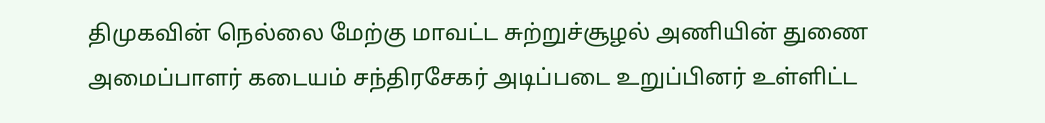திமுகவின் நெல்லை மேற்கு மாவட்ட சுற்றுச்சூழல் அணியின் துணை அமைப்பாளர் கடையம் சந்திரசேகர் அடிப்படை உறுப்பினர் உள்ளிட்ட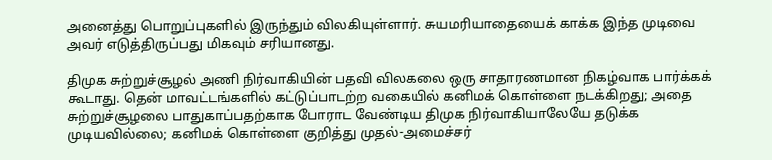அனைத்து பொறுப்புகளில் இருந்தும் விலகியுள்ளார். சுயமரியாதையைக் காக்க இந்த முடிவை அவர் எடுத்திருப்பது மிகவும் சரியானது.

திமுக சுற்றுச்சூழல் அணி நிர்வாகியின் பதவி விலகலை ஒரு சாதாரணமான நிகழ்வாக பார்க்கக் கூடாது. தென் மாவட்டங்களில் கட்டுப்பாடற்ற வகையில் கனிமக் கொள்ளை நடக்கிறது; அதை சுற்றுச்சூழலை பாதுகாப்பதற்காக போராட வேண்டிய திமுக நிர்வாகியாலேயே தடுக்க முடியவில்லை; கனிமக் கொள்ளை குறித்து முதல்-அமைச்சர்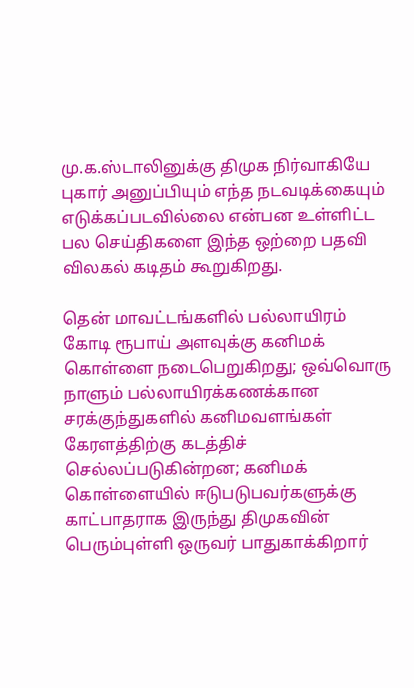மு.க.ஸ்டாலினுக்கு திமுக நிர்வாகியே புகார் அனுப்பியும் எந்த நடவடிக்கையும் எடுக்கப்படவில்லை என்பன உள்ளிட்ட பல செய்திகளை இந்த ஒற்றை பதவி விலகல் கடிதம் கூறுகிறது.

தென் மாவட்டங்களில் பல்லாயிரம் கோடி ரூபாய் அளவுக்கு கனிமக் கொள்ளை நடைபெறுகிறது; ஒவ்வொரு நாளும் பல்லாயிரக்கணக்கான சரக்குந்துகளில் கனிமவளங்கள் கேரளத்திற்கு கடத்திச் செல்லப்படுகின்றன; கனிமக் கொள்ளையில் ஈடுபடுபவர்களுக்கு காட்பாதராக இருந்து திமுகவின் பெரும்புள்ளி ஒருவர் பாதுகாக்கிறார்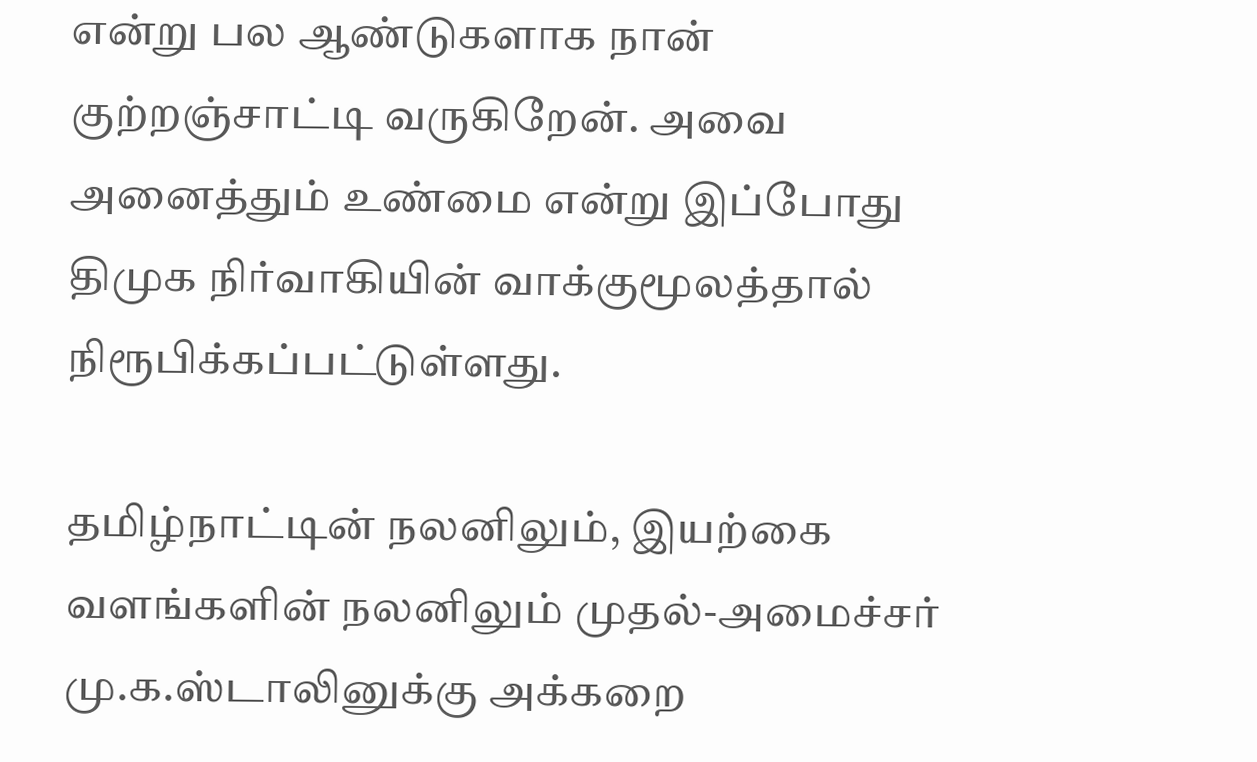என்று பல ஆண்டுகளாக நான் குற்றஞ்சாட்டி வருகிறேன். அவை அனைத்தும் உண்மை என்று இப்போது திமுக நிர்வாகியின் வாக்குமூலத்தால் நிரூபிக்கப்பட்டுள்ளது.

தமிழ்நாட்டின் நலனிலும், இயற்கை வளங்களின் நலனிலும் முதல்-அமைச்சர் மு.க.ஸ்டாலினுக்கு அக்கறை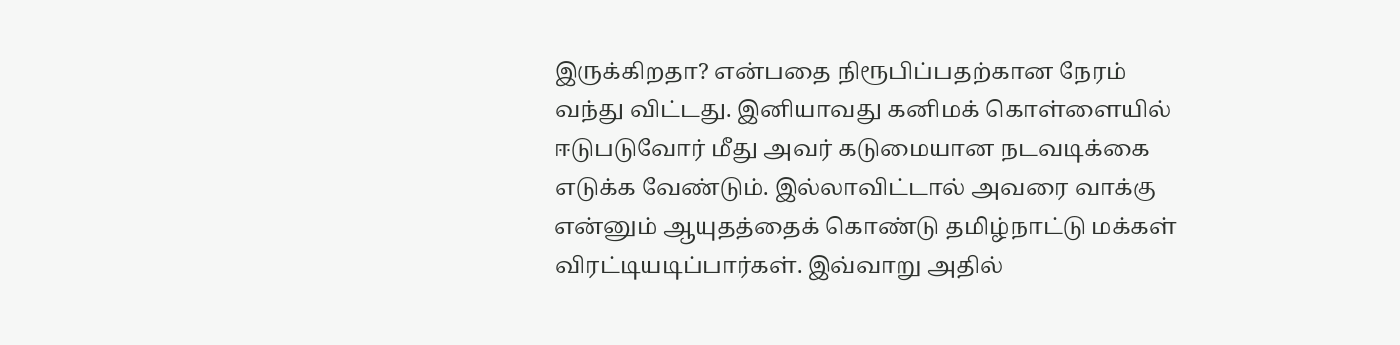இருக்கிறதா? என்பதை நிரூபிப்பதற்கான நேரம் வந்து விட்டது. இனியாவது கனிமக் கொள்ளையில் ஈடுபடுவோர் மீது அவர் கடுமையான நடவடிக்கை எடுக்க வேண்டும். இல்லாவிட்டால் அவரை வாக்கு என்னும் ஆயுதத்தைக் கொண்டு தமிழ்நாட்டு மக்கள் விரட்டியடிப்பார்கள். இவ்வாறு அதில்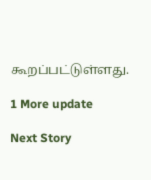கூறப்பட்டுள்ளது.

1 More update

Next Story